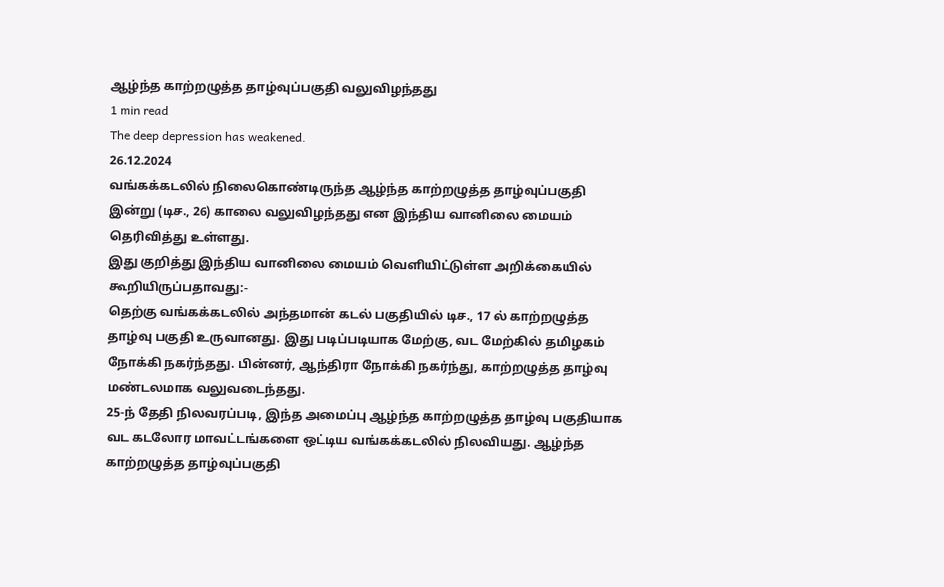ஆழ்ந்த காற்றழுத்த தாழ்வுப்பகுதி வலுவிழந்தது
1 min read
The deep depression has weakened.
26.12.2024
வங்கக்கடலில் நிலைகொண்டிருந்த ஆழ்ந்த காற்றழுத்த தாழ்வுப்பகுதி இன்று (டிச., 26) காலை வலுவிழந்தது என இந்திய வானிலை மையம் தெரிவித்து உள்ளது.
இது குறித்து இந்திய வானிலை மையம் வெளியிட்டுள்ள அறிக்கையில் கூறியிருப்பதாவது:-
தெற்கு வங்கக்கடலில் அந்தமான் கடல் பகுதியில் டிச., 17 ல் காற்றழுத்த தாழ்வு பகுதி உருவானது. இது படிப்படியாக மேற்கு, வட மேற்கில் தமிழகம் நோக்கி நகர்ந்தது. பின்னர், ஆந்திரா நோக்கி நகர்ந்து, காற்றழுத்த தாழ்வு மண்டலமாக வலுவடைந்தது.
25-ந் தேதி நிலவரப்படி, இந்த அமைப்பு ஆழ்ந்த காற்றழுத்த தாழ்வு பகுதியாக வட கடலோர மாவட்டங்களை ஒட்டிய வங்கக்கடலில் நிலவியது. ஆழ்ந்த காற்றழுத்த தாழ்வுப்பகுதி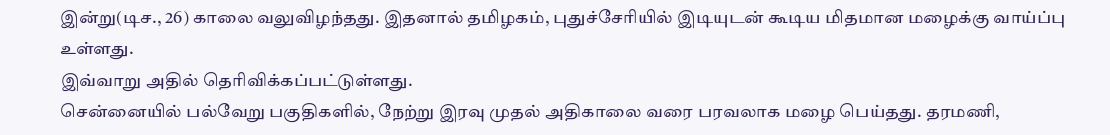இன்று(டிச., 26) காலை வலுவிழந்தது. இதனால் தமிழகம், புதுச்சேரியில் இடியுடன் கூடிய மிதமான மழைக்கு வாய்ப்பு உள்ளது.
இவ்வாறு அதில் தெரிவிக்கப்பட்டுள்ளது.
சென்னையில் பல்வேறு பகுதிகளில், நேற்று இரவு முதல் அதிகாலை வரை பரவலாக மழை பெய்தது. தரமணி,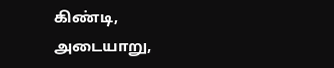கிண்டி, அடையாறு,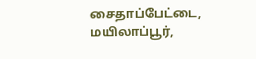சைதாப்பேட்டை, மயிலாப்பூர்,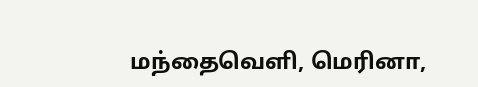மந்தைவெளி, மெரினா,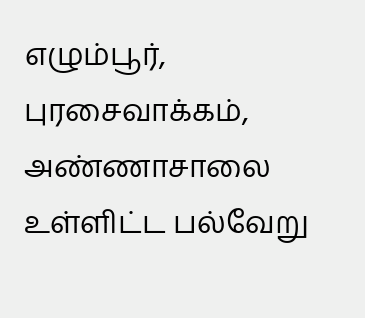எழும்பூர், புரசைவாக்கம், அண்ணாசாலை உள்ளிட்ட பல்வேறு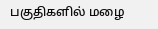பகுதிகளில் மழை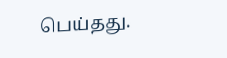பெய்தது.